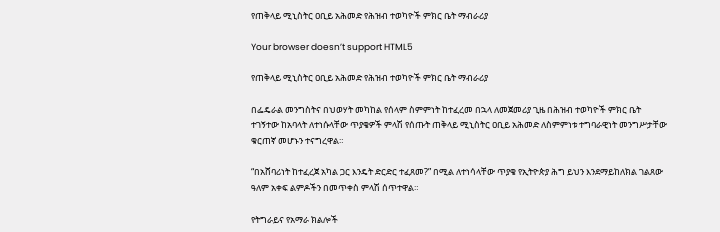የጠቅላይ ሚኒስትር ዐቢይ አሕመድ የሕዝብ ተወካዮች ምክር ቤት ማብራሪያ

Your browser doesn’t support HTML5

የጠቅላይ ሚኒስትር ዐቢይ አሕመድ የሕዝብ ተወካዮች ምክር ቤት ማብራሪያ

በፌዴራል መንግስትና በህወሃት መካከል የሰላም ስምምነት ከተፈረመ በኋላ ለመጀመሪያ ጊዜ በሕዝብ ተወካዮች ምክር ቤት ተገኝተው ከአባላት ለተነሱላቸው ጥያቄዎች ምላሽ የሰጡት ጠቅላይ ሚኒስትር ዐቢይ አሕመድ ለስምምነቱ ተግባራዊነት መንግሥታቸው ቁርጠኛ መሆኑን ተናግረዋል።

“በአሸባሪነት ከተፈረጀ አካል ጋር እንዴት ድርድር ተፈጸመ?” በሚል ለተነሳላቸው ጥያቄ የኢትዮጵያ ሕግ ይህን እንደማይከለክል ገልጸው ዓለም አቀፍ ልምዶችን በመጥቀስ ምላሽ ሰጥተዋል።

የትግራይና የአማራ ክልሎች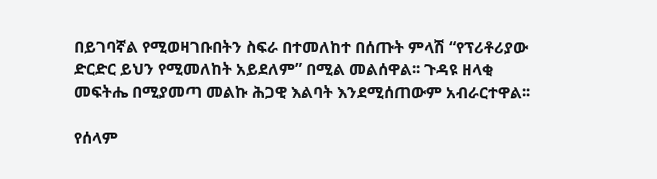በይገባኛል የሚወዛገቡበትን ስፍራ በተመለከተ በሰጡት ምላሽ “የፕሪቶሪያው ድርድር ይህን የሚመለከት አይደለም” በሚል መልሰዋል፡፡ ጉዳዩ ዘላቂ መፍትሔ በሚያመጣ መልኩ ሕጋዊ እልባት እንደሚሰጠውም አብራርተዋል፡፡

የሰላም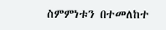ስምምነቱን በተመለከተ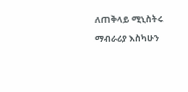ለጠቅላይ ሚኒስትሩ ማብራሪያ እስካሁን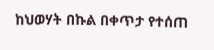ከህወሃት በኩል በቀጥታ የተሰጠ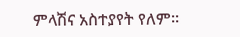ምላሽና አስተያየት የለም፡፡